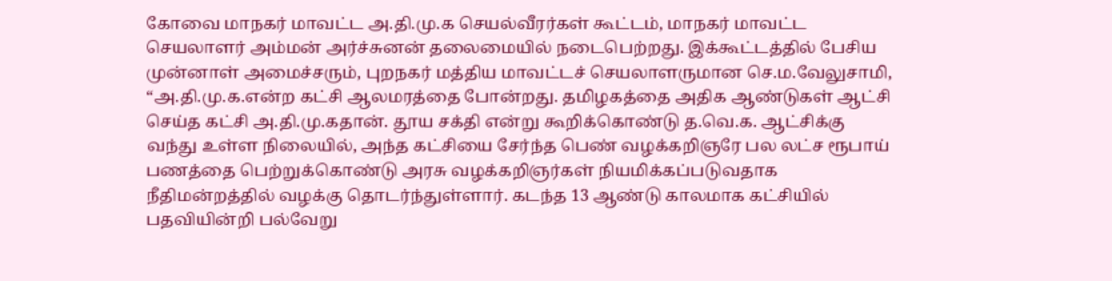கோவை மாநகர் மாவட்ட அ.தி.மு.க செயல்வீரர்கள் கூட்டம், மாநகர் மாவட்ட செயலாளர் அம்மன் அர்ச்சுனன் தலைமையில் நடைபெற்றது. இக்கூட்டத்தில் பேசிய முன்னாள் அமைச்சரும், புறநகர் மத்திய மாவட்டச் செயலாளருமான செ.ம.வேலுசாமி, “அ.தி.மு.க.என்ற கட்சி ஆலமரத்தை போன்றது. தமிழகத்தை அதிக ஆண்டுகள் ஆட்சி செய்த கட்சி அ.தி.மு.கதான். தூய சக்தி என்று கூறிக்கொண்டு த.வெ.க. ஆட்சிக்கு வந்து உள்ள நிலையில், அந்த கட்சியை சேர்ந்த பெண் வழக்கறிஞரே பல லட்ச ரூபாய் பணத்தை பெற்றுக்கொண்டு அரசு வழக்கறிஞர்கள் நியமிக்கப்படுவதாக நீதிமன்றத்தில் வழக்கு தொடர்ந்துள்ளார். கடந்த 13 ஆண்டு காலமாக கட்சியில் பதவியின்றி பல்வேறு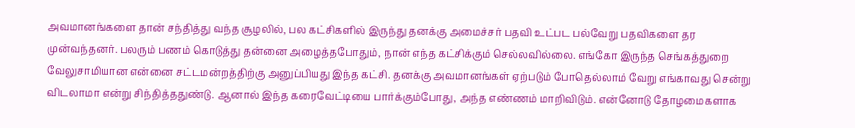அவமானங்களை தான் சந்தித்து வந்த சூழலில், பல கட்சிகளில் இருந்து தனக்கு அமைச்சர் பதவி உட்பட பல்வேறு பதவிகளை தர முன்வந்தனர். பலரும் பணம் கொடுத்து தன்னை அழைத்தபோதும், நான் எந்த கட்சிக்கும் செல்லவில்லை. எங்கோ இருந்த செங்கத்துறை வேலுசாமியான என்னை சட்டமன்றத்திற்கு அனுப்பியது இந்த கட்சி. தனக்கு அவமானங்கள் ஏற்படும் போதெல்லாம் வேறு எங்காவது சென்று விடலாமா என்று சிந்தித்ததுண்டு. ஆனால் இந்த கரைவேட்டியை பார்க்கும்போது, அந்த எண்ணம் மாறிவிடும். என்னோடு தோழமைகளாக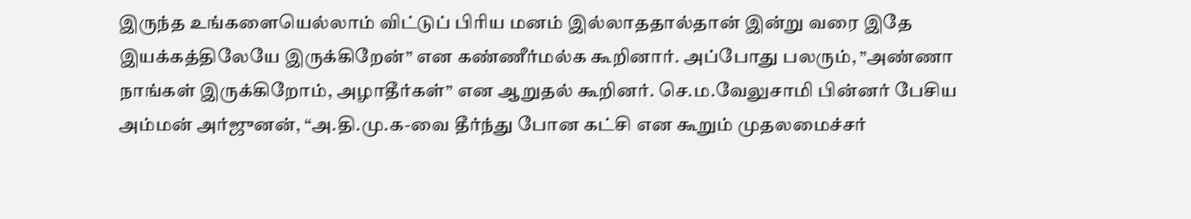இருந்த உங்களையெல்லாம் விட்டுப் பிரிய மனம் இல்லாததால்தான் இன்று வரை இதே இயக்கத்திலேயே இருக்கிறேன்” என கண்ணீர்மல்க கூறினார். அப்போது பலரும், ”அண்ணா நாங்கள் இருக்கிறோம், அழாதீர்கள்” என ஆறுதல் கூறினர். செ.ம.வேலுசாமி பின்னர் பேசிய அம்மன் அர்ஜுனன், “அ.தி.மு.க-வை தீர்ந்து போன கட்சி என கூறும் முதலமைச்சர்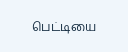பெட்டியை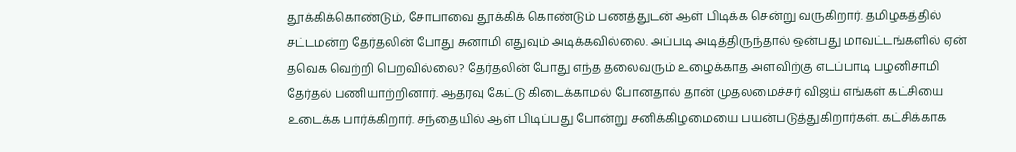தூக்கிக்கொண்டும், சோபாவை தூக்கிக் கொண்டும் பணத்துடன் ஆள் பிடிக்க சென்று வருகிறார். தமிழகத்தில் சட்டமன்ற தேர்தலின் போது சுனாமி எதுவும் அடிக்கவில்லை. அப்படி அடித்திருந்தால் ஒன்பது மாவட்டங்களில் ஏன் தவெக வெற்றி பெறவில்லை? தேர்தலின் போது எந்த தலைவரும் உழைக்காத அளவிற்கு எடப்பாடி பழனிசாமி தேர்தல் பணியாற்றினார். ஆதரவு கேட்டு கிடைக்காமல் போனதால் தான் முதலமைச்சர் விஜய் எங்கள் கட்சியை உடைக்க பார்க்கிறார். சந்தையில் ஆள் பிடிப்பது போன்று சனிக்கிழமையை பயன்படுத்துகிறார்கள். கட்சிக்காக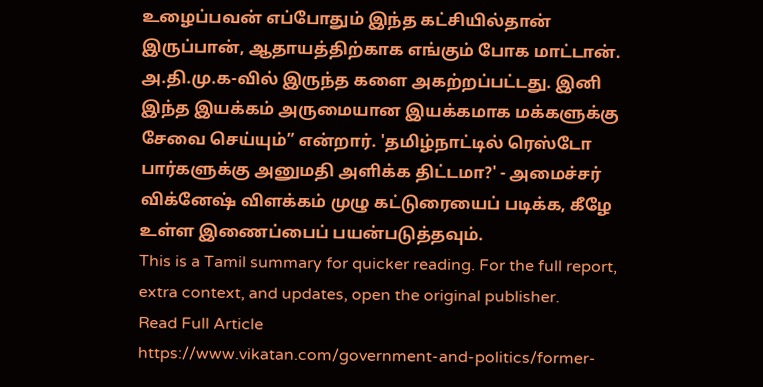உழைப்பவன் எப்போதும் இந்த கட்சியில்தான் இருப்பான், ஆதாயத்திற்காக எங்கும் போக மாட்டான். அ.தி.மு.க-வில் இருந்த களை அகற்றப்பட்டது. இனி இந்த இயக்கம் அருமையான இயக்கமாக மக்களுக்கு சேவை செய்யும்” என்றார். 'தமிழ்நாட்டில் ரெஸ்டோ பார்களுக்கு அனுமதி அளிக்க திட்டமா?' - அமைச்சர் விக்னேஷ் விளக்கம் முழு கட்டுரையைப் படிக்க, கீழே உள்ள இணைப்பைப் பயன்படுத்தவும்.
This is a Tamil summary for quicker reading. For the full report, extra context, and updates, open the original publisher.
Read Full Article
https://www.vikatan.com/government-and-politics/former-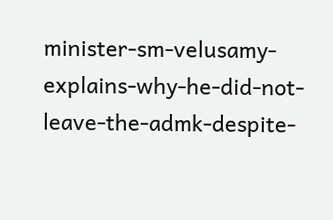minister-sm-velusamy-explains-why-he-did-not-leave-the-admk-despite-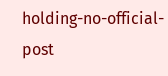holding-no-official-post